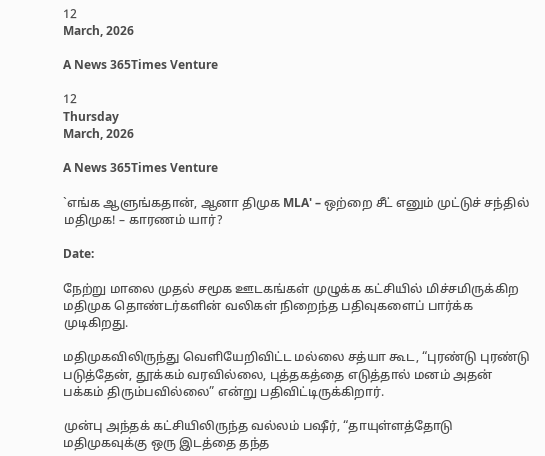12
March, 2026

A News 365Times Venture

12
Thursday
March, 2026

A News 365Times Venture

`எங்க ஆளுங்கதான், ஆனா திமுக MLA' – ஒற்றை சீட் எனும் முட்டுச் சந்தில் மதிமுக! – காரணம் யார்?

Date:

நேற்று மாலை முதல் சமூக ஊடகங்கள் முழுக்க கட்சியில் மிச்சமிருக்கிற மதிமுக தொண்டர்களின் வலிகள் நிறைந்த பதிவுகளைப் பார்க்க முடிகிறது.

மதிமுகவிலிருந்து வெளியேறிவிட்ட மல்லை சத்யா கூட, “புரண்டு புரண்டு படுத்தேன், தூக்கம் வரவில்லை, புத்தகத்தை எடுத்தால் மனம் அதன் பக்கம் திரும்பவில்லை” என்று பதிவிட்டிருக்கிறார்.

முன்பு அந்தக் கட்சியிலிருந்த வல்லம் பஷீர், “தாயுள்ளத்தோடு மதிமுகவுக்கு ஒரு இடத்தை தந்த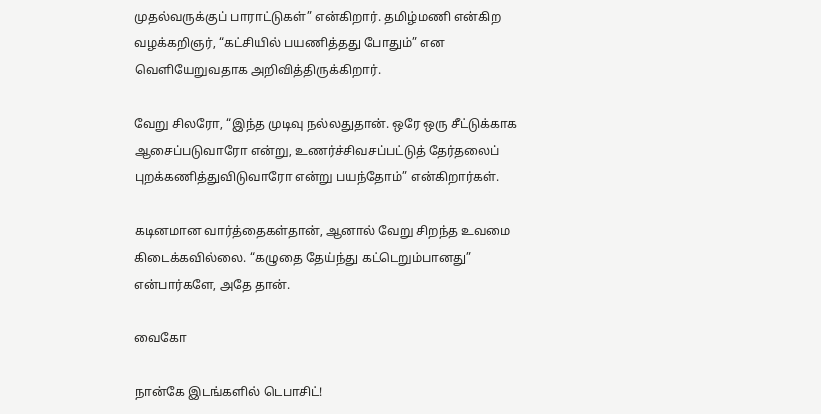முதல்வருக்குப் பாராட்டுகள்” என்கிறார். தமிழ்மணி என்கிற வழக்கறிஞர், “கட்சியில் பயணித்தது போதும்” என வெளியேறுவதாக அறிவித்திருக்கிறார்.

வேறு சிலரோ, “இந்த முடிவு நல்லதுதான். ஒரே ஒரு சீட்டுக்காக ஆசைப்படுவாரோ என்று, உணர்ச்சிவசப்பட்டுத் தேர்தலைப் புறக்கணித்துவிடுவாரோ என்று பயந்தோம்” என்கிறார்கள்.

கடினமான வார்த்தைகள்தான், ஆனால் வேறு சிறந்த உவமை கிடைக்கவில்லை. “கழுதை தேய்ந்து கட்டெறும்பானது” என்பார்களே, அதே தான்.

வைகோ

நான்கே இடங்களில் டெபாசிட்!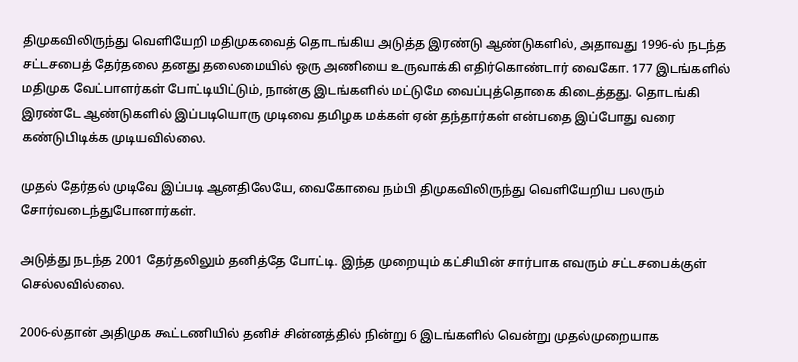திமுகவிலிருந்து வெளியேறி மதிமுகவைத் தொடங்கிய அடுத்த இரண்டு ஆண்டுகளில், அதாவது 1996-ல் நடந்த சட்டசபைத் தேர்தலை தனது தலைமையில் ஒரு அணியை உருவாக்கி எதிர்கொண்டார் வைகோ. 177 இடங்களில் மதிமுக வேட்பாளர்கள் போட்டியிட்டும், நான்கு இடங்களில் மட்டுமே வைப்புத்தொகை கிடைத்தது. தொடங்கி இரண்டே ஆண்டுகளில் இப்படியொரு முடிவை தமிழக மக்கள் ஏன் தந்தார்கள் என்பதை இப்போது வரை கண்டுபிடிக்க முடியவில்லை.

முதல் தேர்தல் முடிவே இப்படி ஆனதிலேயே, வைகோவை நம்பி திமுகவிலிருந்து வெளியேறிய பலரும் சோர்வடைந்துபோனார்கள்.

அடுத்து நடந்த 2001 தேர்தலிலும் தனித்தே போட்டி. இந்த முறையும் கட்சியின் சார்பாக எவரும் சட்டசபைக்குள் செல்லவில்லை.

2006-ல்தான் அதிமுக கூட்டணியில் தனிச் சின்னத்தில் நின்று 6 இடங்களில் வென்று முதல்முறையாக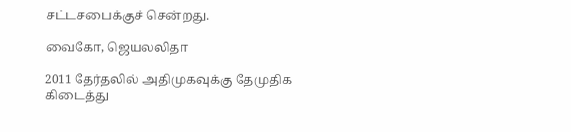சட்டசபைக்குச் சென்றது.

வைகோ, ஜெயலலிதா

2011 தேர்தலில் அதிமுகவுக்கு தேமுதிக கிடைத்து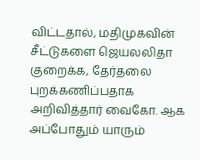விட்டதால், மதிமுகவின் சீட்டுகளை ஜெயலலிதா குறைக்க, தேர்தலை புறக்கணிப்பதாக அறிவித்தார் வைகோ. ஆக அப்போதும் யாரும்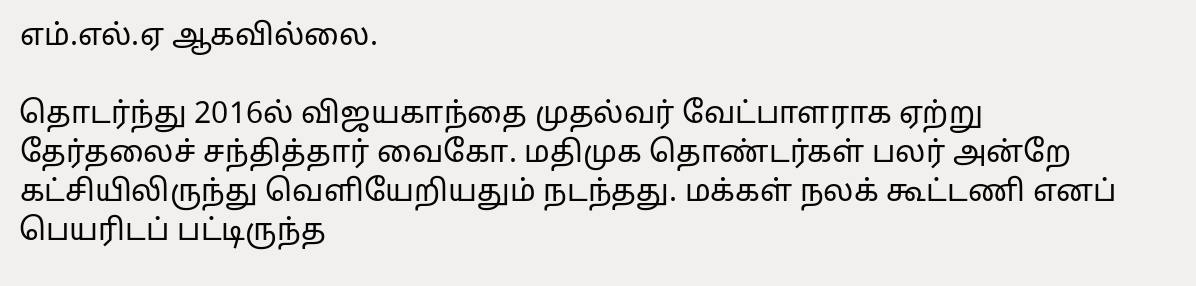எம்.எல்.ஏ ஆகவில்லை.

தொடர்ந்து 2016ல் விஜயகாந்தை முதல்வர் வேட்பாளராக ஏற்று தேர்தலைச் சந்தித்தார் வைகோ. மதிமுக தொண்டர்கள் பலர் அன்றே கட்சியிலிருந்து வெளியேறியதும் நடந்தது. மக்கள் நலக் கூட்டணி எனப் பெயரிடப் பட்டிருந்த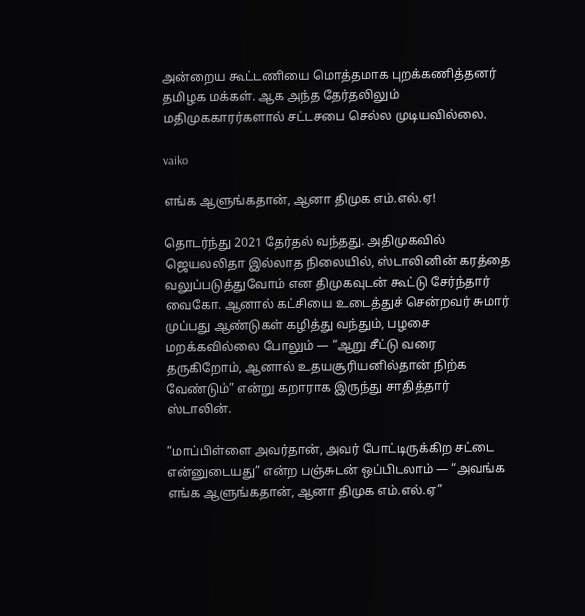அன்றைய கூட்டணியை மொத்தமாக புறக்கணித்தனர் தமிழக மக்கள். ஆக அந்த தேர்தலிலும் மதிமுககாரர்களால் சட்டசபை செல்ல முடியவில்லை.

vaiko

எங்க ஆளுங்கதான், ஆனா திமுக எம்.எல்.ஏ!

தொடர்ந்து 2021 தேர்தல் வந்தது. அதிமுகவில் ஜெயலலிதா இல்லாத நிலையில், ஸ்டாலினின் கரத்தை வலுப்படுத்துவோம் என திமுகவுடன் கூட்டு சேர்ந்தார் வைகோ. ஆனால் கட்சியை உடைத்துச் சென்றவர் சுமார் முப்பது ஆண்டுகள் கழித்து வந்தும், பழசை மறக்கவில்லை போலும் — “ஆறு சீட்டு வரை தருகிறோம், ஆனால் உதயசூரியனில்தான் நிற்க வேண்டும்” என்று கறாராக இருந்து சாதித்தார் ஸ்டாலின்.

“மாப்பிள்ளை அவர்தான், அவர் போட்டிருக்கிற சட்டை என்னுடையது” என்ற பஞ்சுடன் ஒப்பிடலாம் — “அவங்க எங்க ஆளுங்கதான், ஆனா திமுக எம்.எல்.ஏ”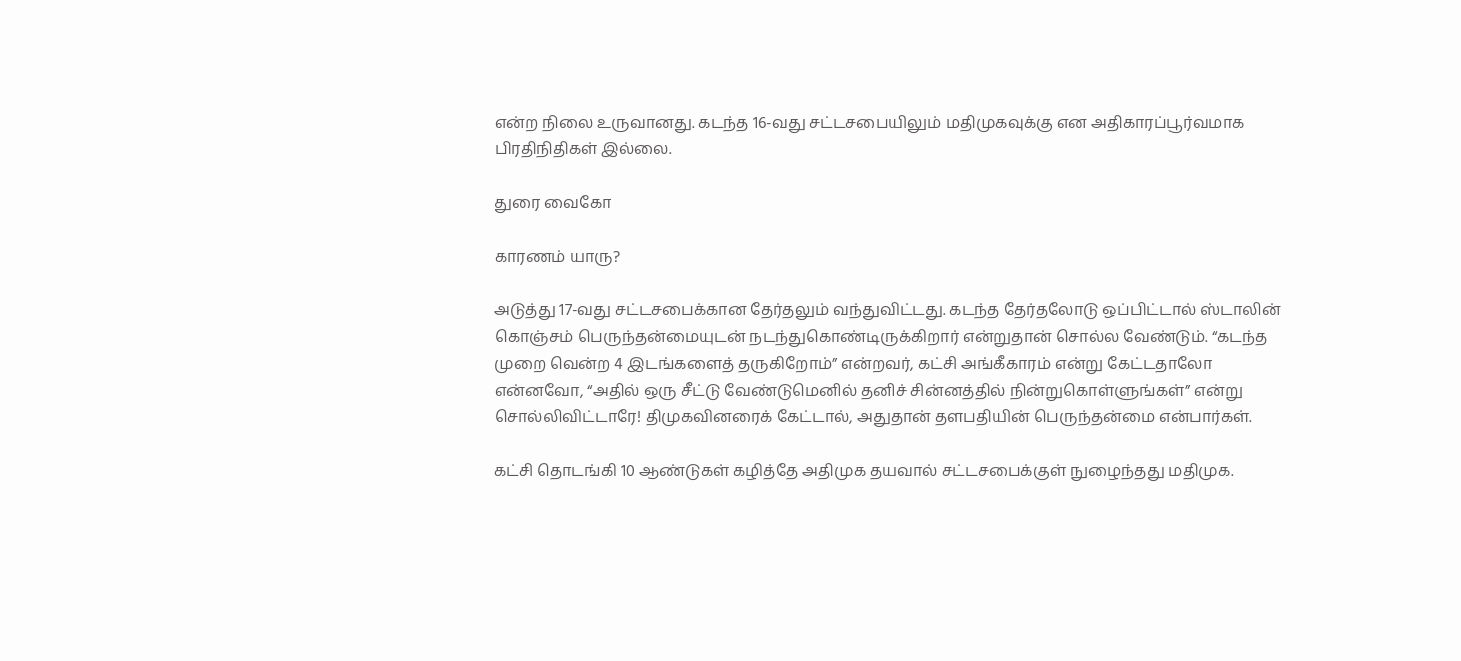என்ற நிலை உருவானது. கடந்த 16-வது சட்டசபையிலும் மதிமுகவுக்கு என அதிகாரப்பூர்வமாக பிரதிநிதிகள் இல்லை.

துரை வைகோ

காரணம் யாரு?

அடுத்து 17-வது சட்டசபைக்கான தேர்தலும் வந்துவிட்டது. கடந்த தேர்தலோடு ஒப்பிட்டால் ஸ்டாலின் கொஞ்சம் பெருந்தன்மையுடன் நடந்துகொண்டிருக்கிறார் என்றுதான் சொல்ல வேண்டும். “கடந்த முறை வென்ற 4 இடங்களைத் தருகிறோம்” என்றவர், கட்சி அங்கீகாரம் என்று கேட்டதாலோ என்னவோ, “அதில் ஒரு சீட்டு வேண்டுமெனில் தனிச் சின்னத்தில் நின்றுகொள்ளுங்கள்” என்று சொல்லிவிட்டாரே! திமுகவினரைக் கேட்டால், அதுதான் தளபதியின் பெருந்தன்மை என்பார்கள்.

கட்சி தொடங்கி 10 ஆண்டுகள் கழித்தே அதிமுக தயவால் சட்டசபைக்குள் நுழைந்தது மதிமுக.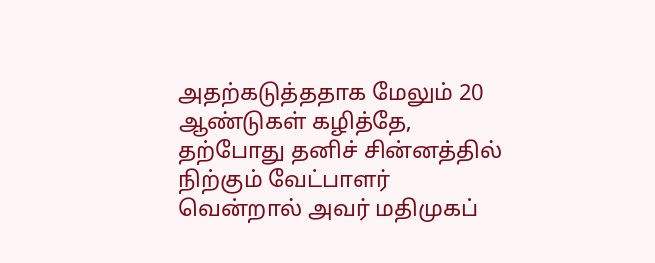அதற்கடுத்ததாக மேலும் 20 ஆண்டுகள் கழித்தே, தற்போது தனிச் சின்னத்தில் நிற்கும் வேட்பாளர் வென்றால் அவர் மதிமுகப்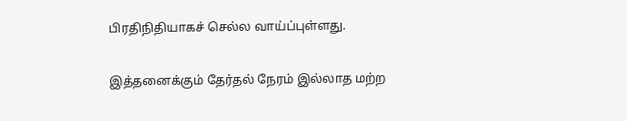பிரதிநிதியாகச் செல்ல வாய்ப்புள்ளது.

இத்தனைக்கும் தேர்தல் நேரம் இல்லாத மற்ற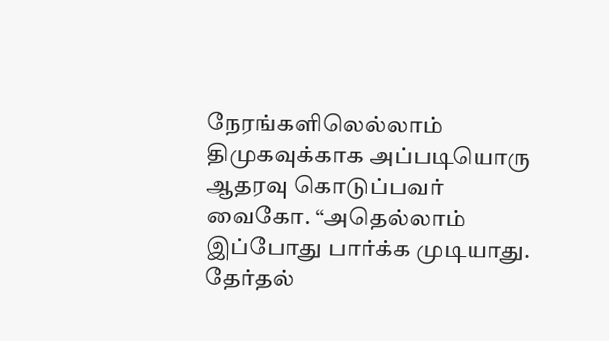நேரங்களிலெல்லாம் திமுகவுக்காக அப்படியொரு ஆதரவு கொடுப்பவர் வைகோ. “அதெல்லாம் இப்போது பார்க்க முடியாது. தேர்தல்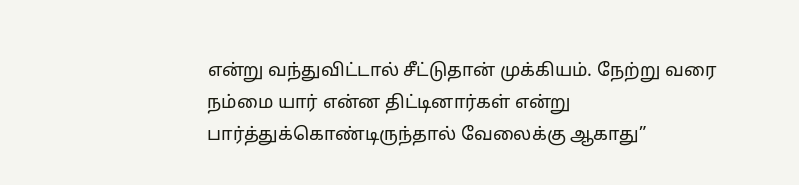என்று வந்துவிட்டால் சீட்டுதான் முக்கியம். நேற்று வரை நம்மை யார் என்ன திட்டினார்கள் என்று பார்த்துக்கொண்டிருந்தால் வேலைக்கு ஆகாது”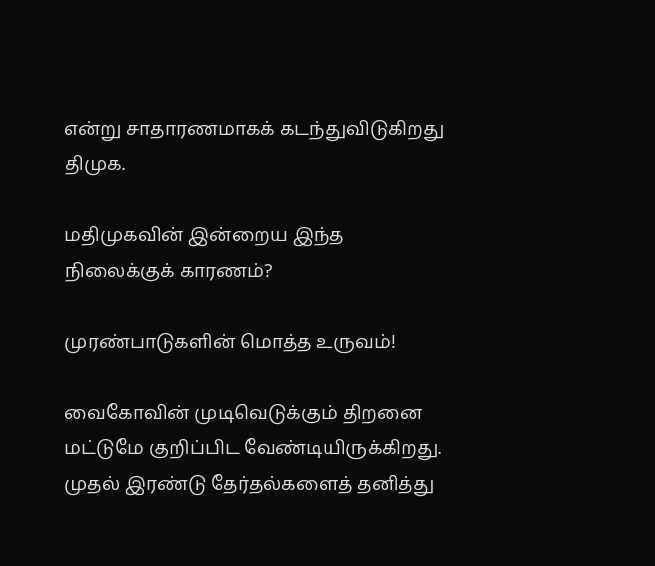என்று சாதாரணமாகக் கடந்துவிடுகிறது திமுக.

மதிமுகவின் இன்றைய இந்த நிலைக்குக் காரணம்?

முரண்பாடுகளின் மொத்த உருவம்!

வைகோவின் முடிவெடுக்கும் திறனை மட்டுமே குறிப்பிட வேண்டியிருக்கிறது. முதல் இரண்டு தேர்தல்களைத் தனித்து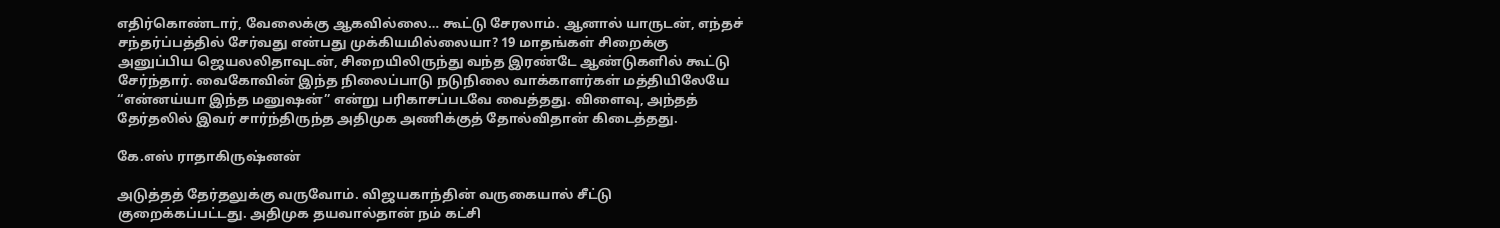எதிர்கொண்டார், வேலைக்கு ஆகவில்லை… கூட்டு சேரலாம். ஆனால் யாருடன், எந்தச் சந்தர்ப்பத்தில் சேர்வது என்பது முக்கியமில்லையா? 19 மாதங்கள் சிறைக்கு அனுப்பிய ஜெயலலிதாவுடன், சிறையிலிருந்து வந்த இரண்டே ஆண்டுகளில் கூட்டு சேர்ந்தார். வைகோவின் இந்த நிலைப்பாடு நடுநிலை வாக்காளர்கள் மத்தியிலேயே “என்னய்யா இந்த மனுஷன்” என்று பரிகாசப்படவே வைத்தது. விளைவு, அந்தத் தேர்தலில் இவர் சார்ந்திருந்த அதிமுக அணிக்குத் தோல்விதான் கிடைத்தது.

கே.எஸ் ராதாகிருஷ்னன்

அடுத்தத் தேர்தலுக்கு வருவோம். விஜயகாந்தின் வருகையால் சீட்டு குறைக்கப்பட்டது. அதிமுக தயவால்தான் நம் கட்சி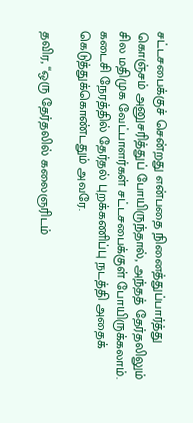சட்டசபைக்குச் சென்றது என்பதை நினைத்துப்பார்த்து கொஞ்சம் அனுசரித்துப் போயிருந்தால், அந்தத் தேர்தலிலும் சில மதிமுக வேட்பாளர்கள் சட்டசபைக்குள் போயிருக்கலாம். கடைசி நேரத்தில் தேர்தல் புறக்கணிப்பு நடத்தி அதைக் கெடுத்துக்கொண்டதும் அவரே.

தவிர, “ஒரு தேர்தலில் கலைஞரிடம்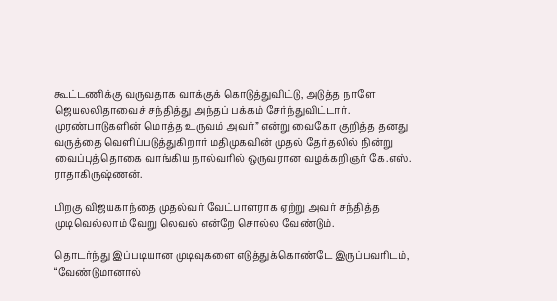கூட்டணிக்கு வருவதாக வாக்குக் கொடுத்துவிட்டு, அடுத்த நாளே ஜெயலலிதாவைச் சந்தித்து அந்தப் பக்கம் சேர்ந்துவிட்டார். முரண்பாடுகளின் மொத்த உருவம் அவர்” என்று வைகோ குறித்த தனது வருத்தை வெளிப்படுத்துகிறார் மதிமுகவின் முதல் தேர்தலில் நின்று வைப்புத்தொகை வாங்கிய நால்வரில் ஒருவரான வழக்கறிஞர் கே.எஸ். ராதாகிருஷ்ணன்.

பிறகு விஜயகாந்தை முதல்வர் வேட்பாளராக ஏற்று அவர் சந்தித்த முடிவெல்லாம் வேறு லெவல் என்றே சொல்ல வேண்டும்.

தொடர்ந்து இப்படியான முடிவுகளை எடுத்துக்கொண்டே இருப்பவரிடம், “வேண்டுமானால்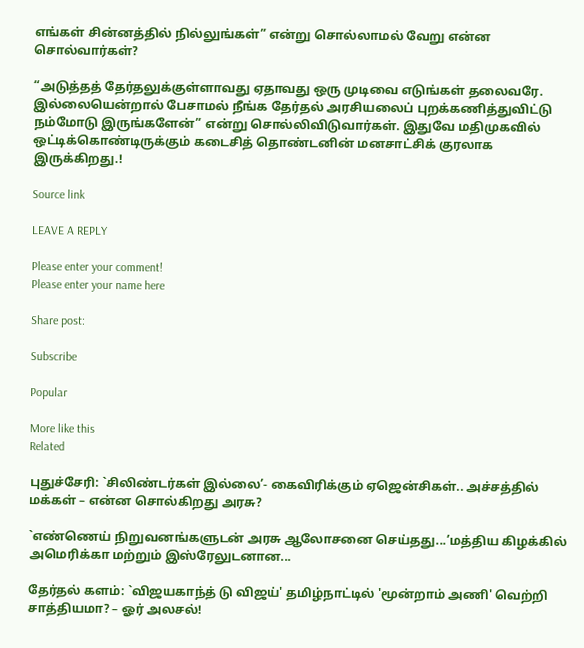எங்கள் சின்னத்தில் நில்லுங்கள்” என்று சொல்லாமல் வேறு என்ன சொல்வார்கள்?

“அடுத்தத் தேர்தலுக்குள்ளாவது ஏதாவது ஒரு முடிவை எடுங்கள் தலைவரே. இல்லையென்றால் பேசாமல் நீங்க தேர்தல் அரசியலைப் புறக்கணித்துவிட்டு நம்மோடு இருங்களேன்” என்று சொல்லிவிடுவார்கள். இதுவே மதிமுகவில் ஒட்டிக்கொண்டிருக்கும் கடைசித் தொண்டனின் மனசாட்சிக் குரலாக இருக்கிறது.!

Source link

LEAVE A REPLY

Please enter your comment!
Please enter your name here

Share post:

Subscribe

Popular

More like this
Related

புதுச்சேரி: `சிலிண்டர்கள் இல்லை’- கைவிரிக்கும் ஏஜென்சிகள்.. அச்சத்தில் மக்கள் – என்ன சொல்கிறது அரசு?

`எண்ணெய் நிறுவனங்களுடன் அரசு ஆலோசனை செய்தது...’மத்திய கிழக்கில் அமெரிக்கா மற்றும் இஸ்ரேலுடனான...

தேர்தல் களம்: `விஜயகாந்த் டு விஜய்' தமிழ்நாட்டில் 'மூன்றாம் அணி' வெற்றி சாத்தியமா? – ஓர் அலசல்!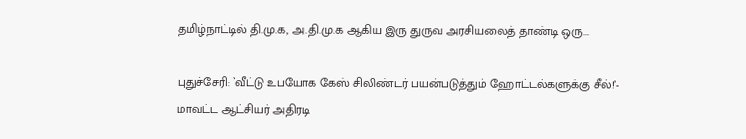தமிழ்நாட்டில் தி.மு.க, அ.தி.மு.க ஆகிய இரு துருவ அரசியலைத் தாண்டி ஒரு...

புதுச்சேரி: `வீட்டு உபயோக கேஸ் சிலிண்டர் பயன்படுத்தும் ஹோட்டல்களுக்கு சீல்!’- மாவட்ட ஆட்சியர் அதிரடி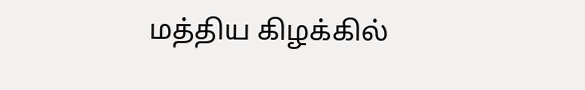மத்திய கிழக்கில்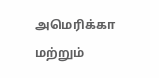அமெரிக்கா மற்றும்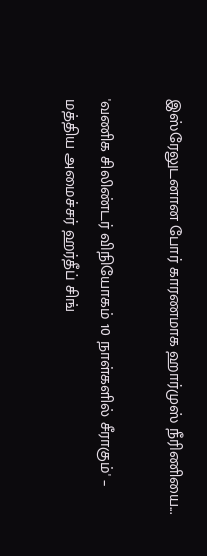இஸ்ரேலுடனான போர் காரணமாக ஹார்முஸ் நீரிணியை...

'வணிக சிலிண்டர் விநியோகம் 10 நாள்களில் சீராகும்' – மத்திய அமைச்சர் ஹர்தீப் சிங்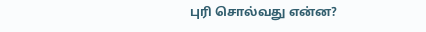புரி சொல்வது என்ன?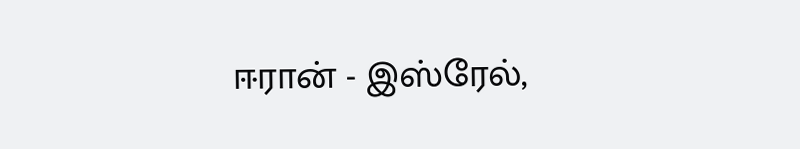ஈரான் - இஸ்ரேல்,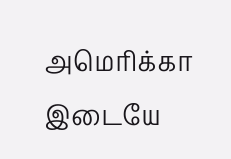அமெரிக்கா இடையே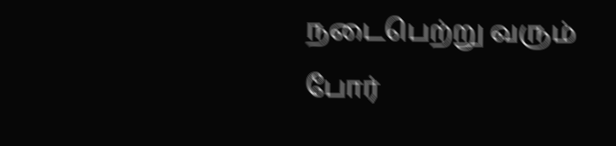நடைபெற்று வரும் போர்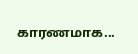காரணமாக...